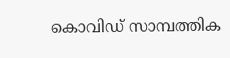കൊവിഡ് സാമ്പത്തിക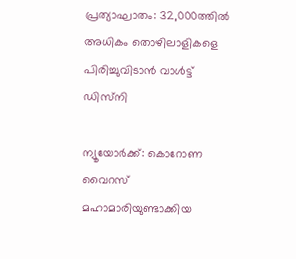പ്രത്യാഘാതം: 32,000ത്തില്‍ അധികം തൊഴിലാളികളെ പിരിച്ചുവിടാന്‍ വാള്‍ട്ട് ഡിസ്‌നി

ന്യൂയോര്‍ക്ക്: കൊറോണ വൈറസ് മഹാമാരിയുണ്ടാക്കിയ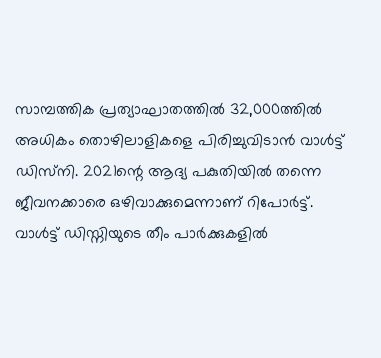സാമ്പത്തിക പ്രത്യാഘാതത്തില്‍ 32,000ത്തില്‍ അധികം തൊഴിലാളികളെ പിരിച്ചുവിടാന്‍ വാള്‍ട്ട് ഡിസ്‌നി. 2021ന്റെ ആദ്യ പകുതിയില്‍ തന്നെ ജീവനക്കാരെ ഒഴിവാക്കുമെന്നാണ് റിപോര്‍ട്ട്. വാള്‍ട്ട് ഡിസ്നിയുടെ തീം പാര്‍ക്കുകളില്‍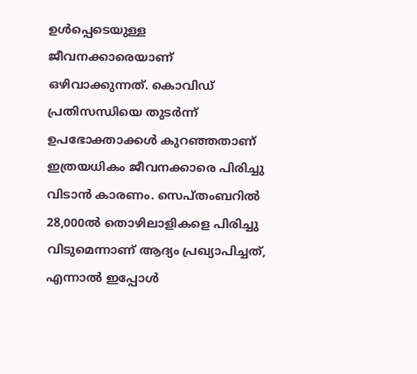ഉള്‍പ്പെടെയുള്ള ജീവനക്കാരെയാണ് ഒഴിവാക്കുന്നത്. കൊവിഡ് പ്രതിസന്ധിയെ തുടര്‍ന്ന് ഉപഭോക്താക്കള്‍ കുറഞ്ഞതാണ് ഇത്രയധികം ജീവനക്കാരെ പിരിച്ചു വിടാന്‍ കാരണം. സെപ്തംബറില്‍ 28,000ല്‍ തൊഴിലാളികളെ പിരിച്ചു വിടുമെന്നാണ് ആദ്യം പ്രഖ്യാപിച്ചത്, എന്നാല്‍ ഇപ്പോള്‍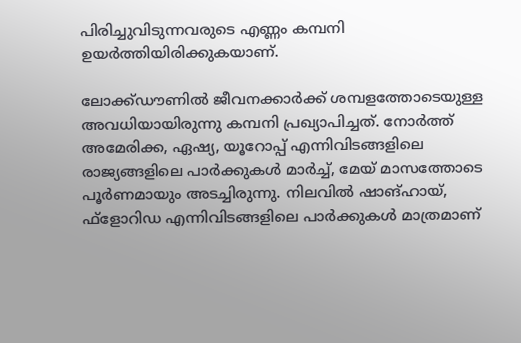പിരിച്ചുവിടുന്നവരുടെ എണ്ണം കമ്പനി ഉയര്‍ത്തിയിരിക്കുകയാണ്.

ലോക്ക്ഡൗണില്‍ ജീവനക്കാര്‍ക്ക് ശമ്പളത്തോടെയുള്ള അവധിയായിരുന്നു കമ്പനി പ്രഖ്യാപിച്ചത്. നോര്‍ത്ത് അമേരിക്ക, ഏഷ്യ, യൂറോപ്പ് എന്നിവിടങ്ങളിലെ രാജ്യങ്ങളിലെ പാര്‍ക്കുകള്‍ മാര്‍ച്ച്, മേയ് മാസത്തോടെ പൂര്‍ണമായും അടച്ചിരുന്നു. നിലവില്‍ ഷാങ്ഹായ്, ഫ്‌ളോറിഡ എന്നിവിടങ്ങളിലെ പാര്‍ക്കുകള്‍ മാത്രമാണ്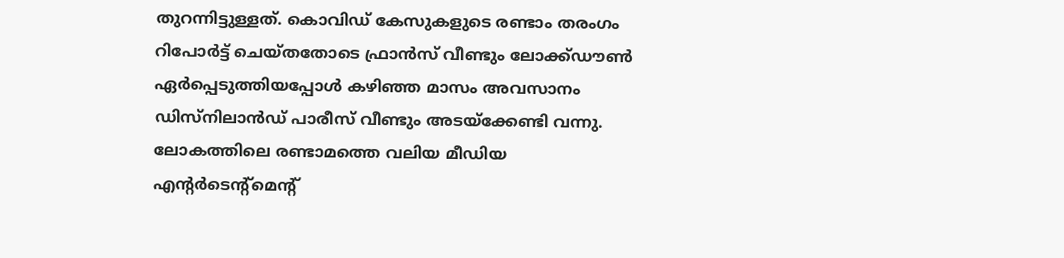തുറന്നിട്ടുള്ളത്. കൊവിഡ് കേസുകളുടെ രണ്ടാം തരംഗം റിപോര്‍ട്ട് ചെയ്തതോടെ ഫ്രാന്‍സ് വീണ്ടും ലോക്ക്ഡൗണ്‍ ഏര്‍പ്പെടുത്തിയപ്പോള്‍ കഴിഞ്ഞ മാസം അവസാനം ഡിസ്‌നിലാന്‍ഡ് പാരീസ് വീണ്ടും അടയ്ക്കേണ്ടി വന്നു. ലോകത്തിലെ രണ്ടാമത്തെ വലിയ മീഡിയ എന്റര്‍ടെന്റ്മെന്റ്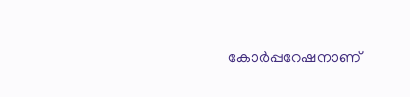കോര്‍പ്പറേഷനാണ്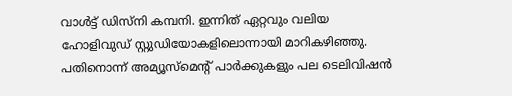വാള്‍ട്ട് ഡിസ്നി കമ്പനി. ഇന്നിത് ഏറ്റവും വലിയ ഹോളിവുഡ് സ്റ്റുഡിയോകളിലൊന്നായി മാറികഴിഞ്ഞു. പതിനൊന്ന് അമ്യൂസ്മെന്റ് പാര്‍ക്കുകളും പല ടെലിവിഷന്‍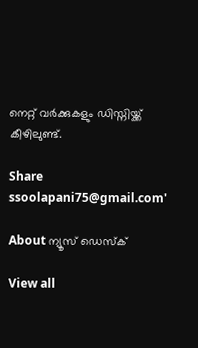നെറ്റ് വര്‍ക്കുകളും ഡിസ്നിയ്ക്ക് കീഴിലുണ്ട്.

Share
ssoolapani75@gmail.com'

About ന്യൂസ് ഡെസ്ക്

View all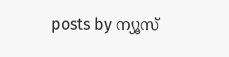posts by ന്യൂസ്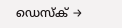ഡെസ്ക് →